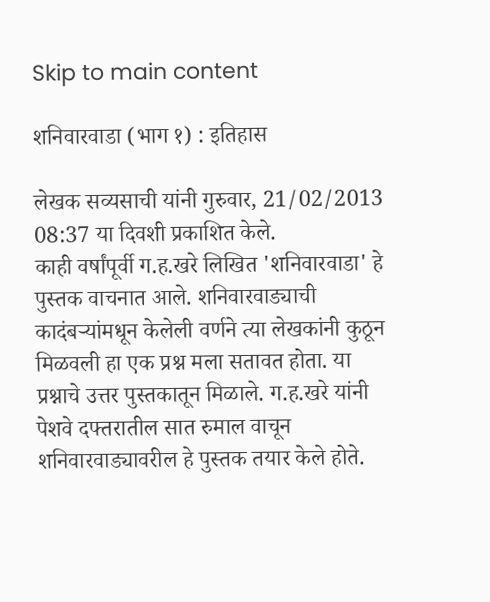Skip to main content

शनिवारवाडा (भाग १) : इतिहास

लेखक सव्यसाची यांनी गुरुवार, 21/02/2013 08:37 या दिवशी प्रकाशित केले.
काही वर्षांपूर्वी ग.ह.खरे लिखित 'शनिवारवाडा' हे पुस्तक वाचनात आले. शनिवारवाड्याची कादंबऱ्यांमधून केलेली वर्णने त्या लेखकांनी कुठून मिळवली हा एक प्रश्न मला सतावत होता. या प्रश्नाचे उत्तर पुस्तकातून मिळाले. ग.ह.खरे यांनी पेशवे दफ्तरातील सात रुमाल वाचून शनिवारवाड्यावरील हे पुस्तक तयार केले होते.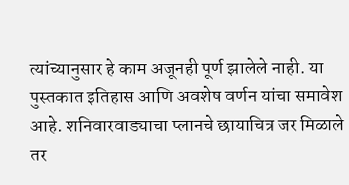त्यांच्यानुसार हे काम अजूनही पूर्ण झालेले नाही. या पुस्तकात इतिहास आणि अवशेष वर्णन यांचा समावेश आहे. शनिवारवाड्याचा प्लानचे छायाचित्र जर मिळाले तर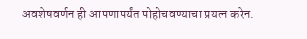अवशेषवर्णन ही आपणापर्यंत पोहोचवण्याचा प्रयत्न करेन.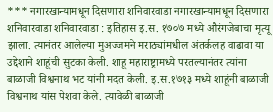*** नगारखान्यामधून दिसणारा शनिवारवाडा नगारखान्यामधून दिसणारा शनिवारवाडा शनिवारवाडा : इतिहास इ.स. १७०७ मध्ये औरंगजेबाचा मृत्यू झाला. त्यानंतर आलेल्या मुअज्जमने मराठ्यांमधील अंतर्कलह वाढावा या उद्देशाने शाहूंची सुटका केली. शाहू महाराष्ट्रामध्ये परतल्यानंतर त्यांना बाळाजी विश्वनाथ भट यांनी मदत केली. इ.स.१७१३ मध्ये शाहूंनी बाळाजी विश्वनाथ यांस पेशवा केले. त्यावेळी बाळाजी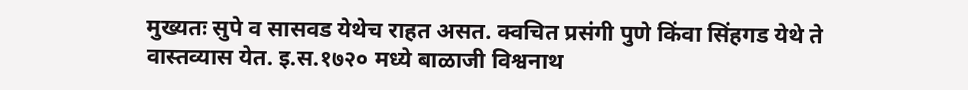मुख्यतः सुपे व सासवड येथेच राहत असत. क्वचित प्रसंगी पुणे किंवा सिंहगड येथे ते वास्तव्यास येत. इ.स.१७२० मध्ये बाळाजी विश्वनाथ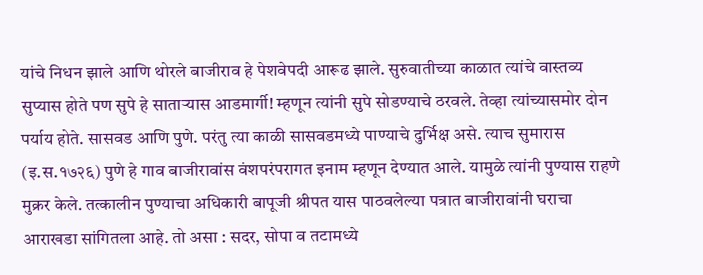यांचे निधन झाले आणि थोरले बाजीराव हे पेशवेपदी आरूढ झाले. सुरुवातीच्या काळात त्यांचे वास्तव्य सुप्यास होते पण सुपे हे साताऱ्यास आडमार्गी! म्हणून त्यांनी सुपे सोडण्याचे ठरवले. तेव्हा त्यांच्यासमोर दोन पर्याय होते. सासवड आणि पुणे. परंतु त्या काळी सासवडमध्ये पाण्याचे दुर्भिक्ष असे. त्याच सुमारास (इ.स.१७२६) पुणे हे गाव बाजीरावांस वंशपरंपरागत इनाम म्हणून देण्यात आले. यामुळे त्यांनी पुण्यास राहणे मुक्रर केले. तत्कालीन पुण्याचा अधिकारी बापूजी श्रीपत यास पाठवलेल्या पत्रात बाजीरावांनी घराचा आराखडा सांगितला आहे. तो असा : सदर, सोपा व तटामध्ये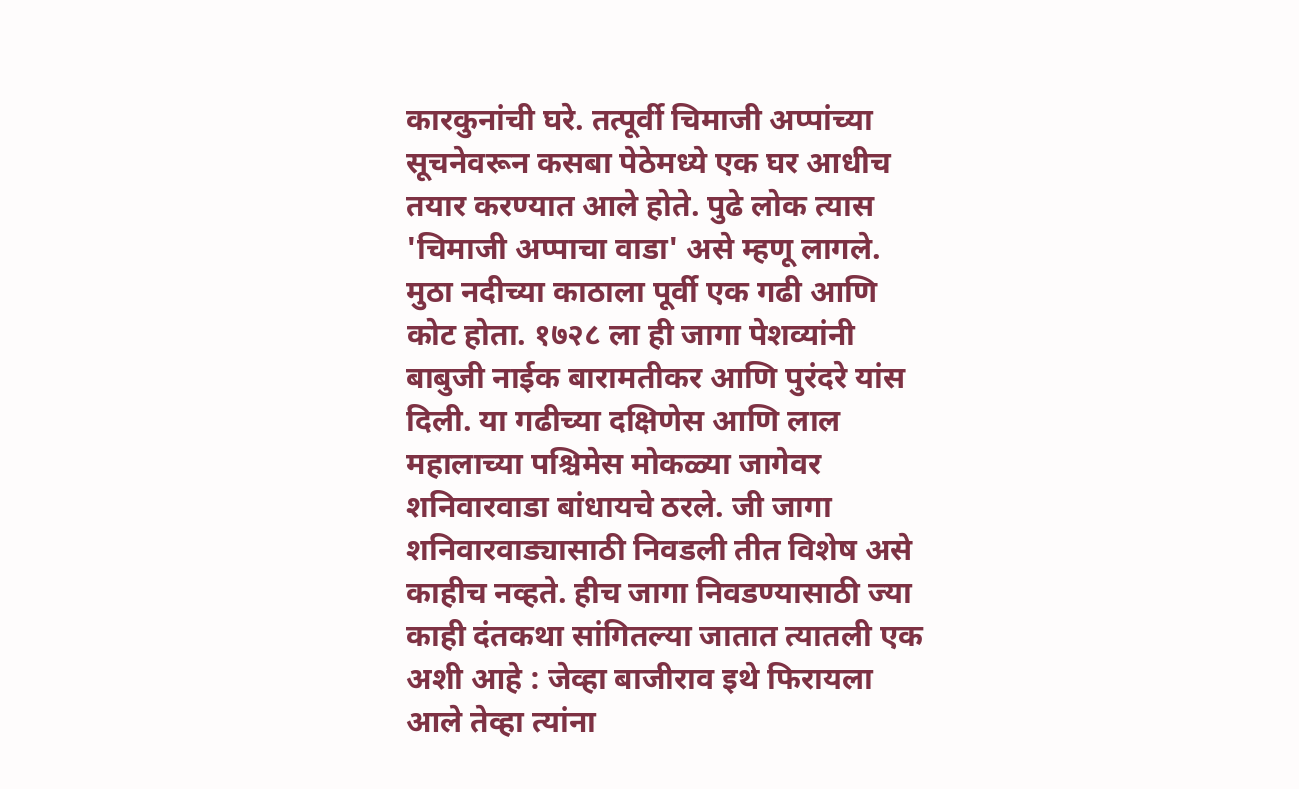कारकुनांची घरे. तत्पूर्वी चिमाजी अप्पांच्या सूचनेवरून कसबा पेठेमध्ये एक घर आधीच तयार करण्यात आले होते. पुढे लोक त्यास 'चिमाजी अप्पाचा वाडा' असे म्हणू लागले. मुठा नदीच्या काठाला पूर्वी एक गढी आणि कोट होता. १७२८ ला ही जागा पेशव्यांनी बाबुजी नाईक बारामतीकर आणि पुरंदरे यांस दिली. या गढीच्या दक्षिणेस आणि लाल महालाच्या पश्चिमेस मोकळ्या जागेवर शनिवारवाडा बांधायचे ठरले. जी जागा शनिवारवाड्यासाठी निवडली तीत विशेष असे काहीच नव्हते. हीच जागा निवडण्यासाठी ज्या काही दंतकथा सांगितल्या जातात त्यातली एक अशी आहे : जेव्हा बाजीराव इथे फिरायला आले तेव्हा त्यांना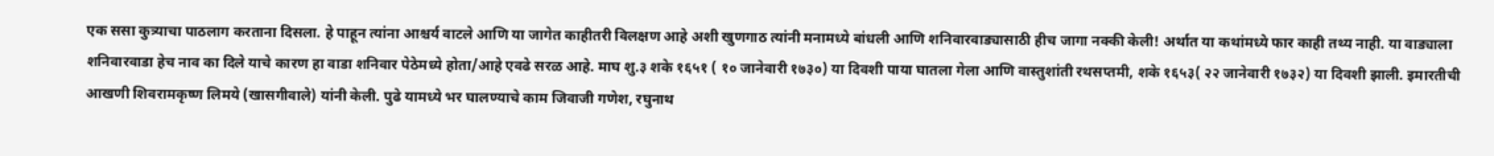एक ससा कुत्र्याचा पाठलाग करताना दिसला. हे पाहून त्यांना आश्चर्य वाटले आणि या जागेत काहीतरी विलक्षण आहे अशी खुणगाठ त्यांनी मनामध्ये बांधली आणि शनिवारवाड्यासाठी हीच जागा नक्की केली! अर्थात या कथांमध्ये फार काही तथ्य नाही. या वाड्याला शनिवारवाडा हेच नाव का दिले याचे कारण हा वाडा शनिवार पेठेमध्ये होता/आहे एवढे सरळ आहे. माघ शु.३ शके १६५१ ( १० जानेवारी १७३०) या दिवशी पाया घातला गेला आणि वास्तुशांती रथसप्तमी, शके १६५३( २२ जानेवारी १७३२) या दिवशी झाली. इमारतीची आखणी शिवरामकृष्ण लिमये (खासगीवाले) यांनी केली. पुढे यामध्ये भर घालण्याचे काम जिवाजी गणेश, रघुनाथ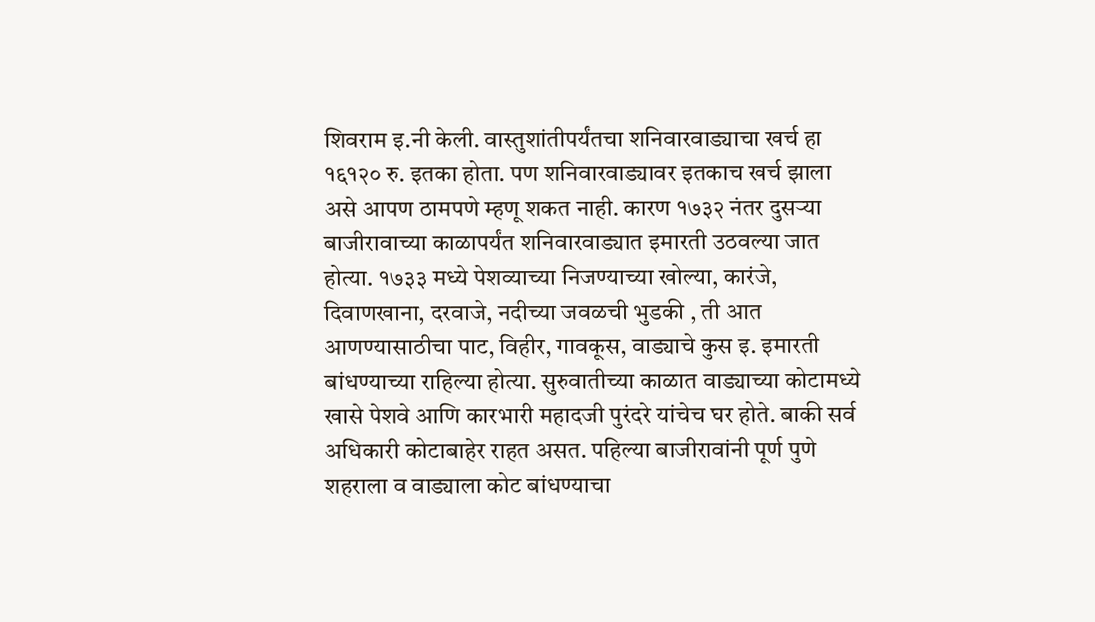शिवराम इ.नी केली. वास्तुशांतीपर्यंतचा शनिवारवाड्याचा खर्च हा १६१२० रु. इतका होता. पण शनिवारवाड्यावर इतकाच खर्च झाला असे आपण ठामपणे म्हणू शकत नाही. कारण १७३२ नंतर दुसऱ्या बाजीरावाच्या काळापर्यंत शनिवारवाड्यात इमारती उठवल्या जात होत्या. १७३३ मध्ये पेशव्याच्या निजण्याच्या खोल्या, कारंजे, दिवाणखाना, दरवाजे, नदीच्या जवळची भुडकी , ती आत आणण्यासाठीचा पाट, विहीर, गावकूस, वाड्याचे कुस इ. इमारती बांधण्याच्या राहिल्या होत्या. सुरुवातीच्या काळात वाड्याच्या कोटामध्ये खासे पेशवे आणि कारभारी महादजी पुरंदरे यांचेच घर होते. बाकी सर्व अधिकारी कोटाबाहेर राहत असत. पहिल्या बाजीरावांनी पूर्ण पुणे शहराला व वाड्याला कोट बांधण्याचा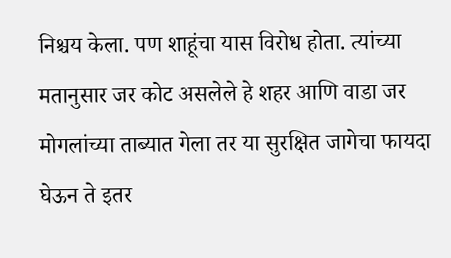निश्चय केला. पण शाहूंचा यास विरोध होता. त्यांच्या मतानुसार जर कोट असलेले हे शहर आणि वाडा जर मोगलांच्या ताब्यात गेला तर या सुरक्षित जागेचा फायदा घेऊन ते इतर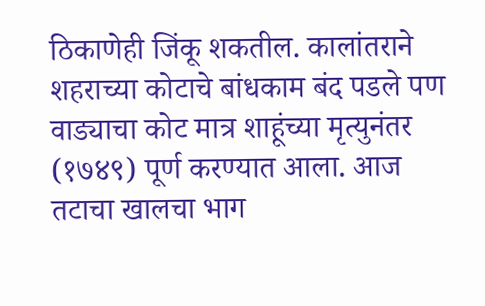ठिकाणेही जिंकू शकतील. कालांतराने शहराच्या कोटाचे बांधकाम बंद पडले पण वाड्याचा कोट मात्र शाहूंच्या मृत्युनंतर (१७४९) पूर्ण करण्यात आला. आज तटाचा खालचा भाग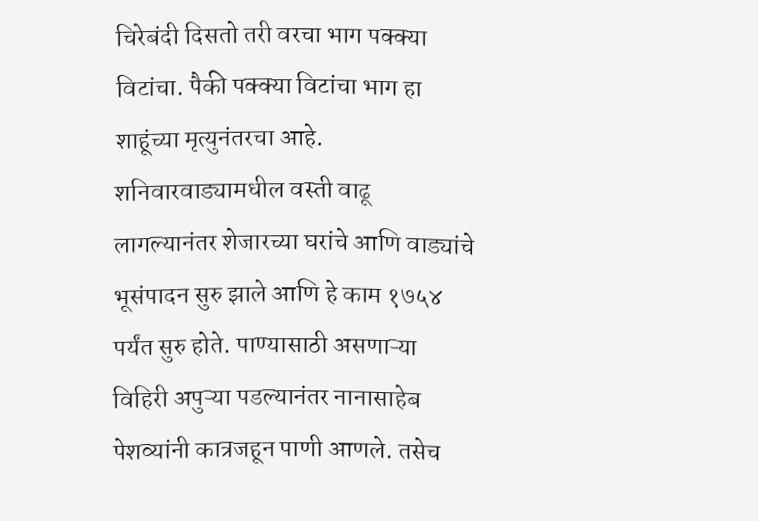चिरेबंदी दिसतो तरी वरचा भाग पक्क्या विटांचा. पैकी पक्क्या विटांचा भाग हा शाहूंच्या मृत्युनंतरचा आहे. शनिवारवाड्यामधील वस्ती वाढू लागल्यानंतर शेजारच्या घरांचे आणि वाड्यांचे भूसंपादन सुरु झाले आणि हे काम १७५४ पर्यंत सुरु होते. पाण्यासाठी असणाऱ्या विहिरी अपुऱ्या पडल्यानंतर नानासाहेब पेशव्यांनी कात्रजहून पाणी आणले. तसेच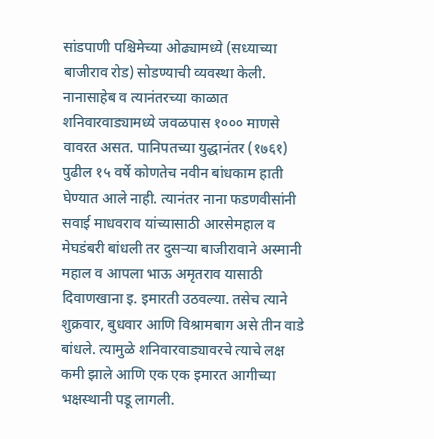सांडपाणी पश्चिमेच्या ओढ्यामध्ये (सध्याच्या बाजीराव रोड) सोडण्याची व्यवस्था केली. नानासाहेब व त्यानंतरच्या काळात शनिवारवाड्यामध्ये जवळपास १००० माणसे वावरत असत. पानिपतच्या युद्धानंतर (१७६१) पुढील १५ वर्षे कोणतेच नवीन बांधकाम हाती घेण्यात आले नाही. त्यानंतर नाना फडणवीसांनी सवाई माधवराव यांच्यासाठी आरसेमहाल व मेघडंबरी बांधली तर दुसऱ्या बाजीरावाने अस्मानी महाल व आपला भाऊ अमृतराव यासाठी दिवाणखाना इ. इमारती उठवल्या. तसेच त्याने शुक्रवार, बुधवार आणि विश्रामबाग असे तीन वाडे बांधले. त्यामुळे शनिवारवाड्यावरचे त्याचे लक्ष कमी झाले आणि एक एक इमारत आगीच्या भक्षस्थानी पडू लागली.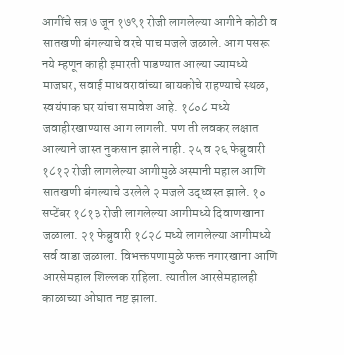आगींचे सत्र ७ जून १७९१ रोजी लागलेल्या आगीने कोठी व सातखणी बंगल्याचे वरचे पाच मजले जळाले. आग पसरू नये म्हणून काही इमारती पाडण्यात आल्या ज्यामध्ये माजघर, सवाई माधवरावांच्या बायकोचे राहण्याचे स्थळ, स्वयंपाक घर यांचा समावेश आहे. १८०८ मध्ये जवाहीरखाण्यास आग लागली. पण ती लवकर लक्षात आल्याने जास्त नुकसान झाले नाही. २५ व २६ फेब्रुवारी १८१२ रोजी लागलेल्या आगीमुळे अस्मानी महाल आणि सातखणी बंगल्याचे उरलेले २ मजले उद्ध्वस्त झाले. १० सप्टेंबर १८१३ रोजी लागलेल्या आगीमध्ये दिवाणखाना जळाला. २१ फेब्रुवारी १८२८ मध्ये लागलेल्या आगीमध्ये सर्व वाडा जळाला. विभक्तपणामुळे फक्त नगारखाना आणि आरसेमहाल शिल्लक राहिला. त्यातील आरसेमहालही काळाच्या ओघात नष्ट झाला.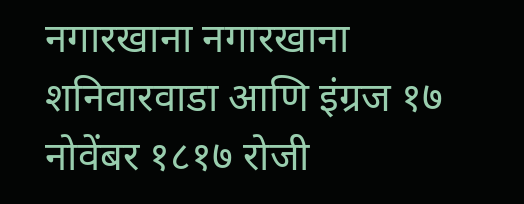नगारखाना नगारखाना शनिवारवाडा आणि इंग्रज १७ नोवेंबर १८१७ रोजी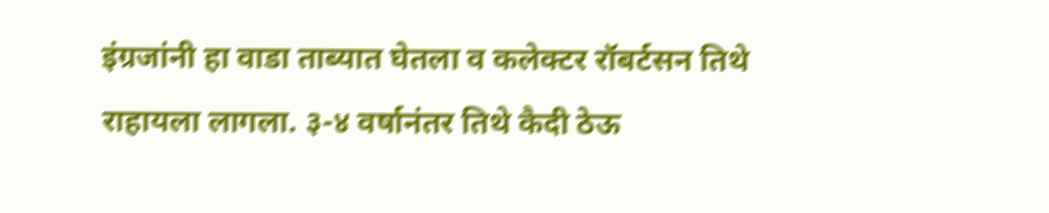इंग्रजांनी हा वाडा ताब्यात घेतला व कलेक्टर रॉबर्टसन तिथे राहायला लागला. ३-४ वर्षानंतर तिथे कैदी ठेऊ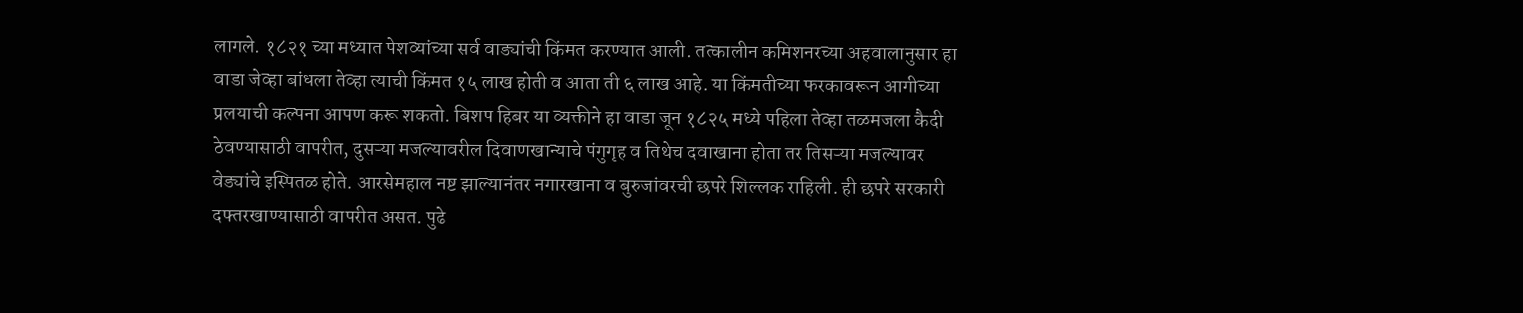लागले. १८२१ च्या मध्यात पेशव्यांच्या सर्व वाड्यांची किंमत करण्यात आली. तत्कालीन कमिशनरच्या अहवालानुसार हा वाडा जेव्हा बांधला तेव्हा त्याची किंमत १५ लाख होती व आता ती ६ लाख आहे. या किंमतीच्या फरकावरून आगीच्या प्रलयाची कल्पना आपण करू शकतो. बिशप हिबर या व्यक्तीने हा वाडा जून १८२५ मध्ये पहिला तेव्हा तळमजला कैदी ठेवण्यासाठी वापरीत, दुसऱ्या मजल्यावरील दिवाणखान्याचे पंगुगृह व तिथेच दवाखाना होता तर तिसऱ्या मजल्यावर वेड्यांचे इस्पितळ होते. आरसेमहाल नष्ट झाल्यानंतर नगारखाना व बुरुजांवरची छपरे शिल्लक राहिली. ही छपरे सरकारी दफ्तरखाण्यासाठी वापरीत असत. पुढे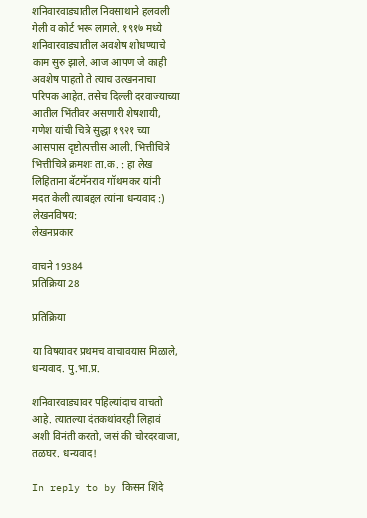शनिवारवाड्यातील निवसाथाने हलवली गेली व कोर्ट भरू लागले. १९१७ मध्ये शनिवारवाड्यातील अवशेष शोधण्याचे काम सुरु झाले. आज आपण जे काही अवशेष पाहतो ते त्याच उत्खननाचा परिपक आहेत. तसेच दिल्ली दरवाज्याच्या आतील भिंतीवर असणारी शेषशायी, गणेश यांची चित्रे सुद्धा १९२१ च्या आसपास दृष्टोत्पत्तीस आली. भित्तीचित्रे भित्तीचित्रे क्रमशः ता.क. : हा लेख लिहिताना बॅटमॅनराव गॉथमकर यांनी मदत केली त्याबद्दल त्यांना धन्यवाद :)
लेखनविषय:
लेखनप्रकार

वाचने 19384
प्रतिक्रिया 28

प्रतिक्रिया

या विषयावर प्रथमच वाचावयास मिळाले, धन्यवाद. पु.भा.प्र.

शनिवारवाड्यावर पहिल्यांदाच वाचतो आहे. त्यातल्या दंतकथांवरही लिहावं अशी विनंती करतो, जसं की चोरदरवाजा, तळघर. धन्यवाद!

In reply to by किसन शिंदे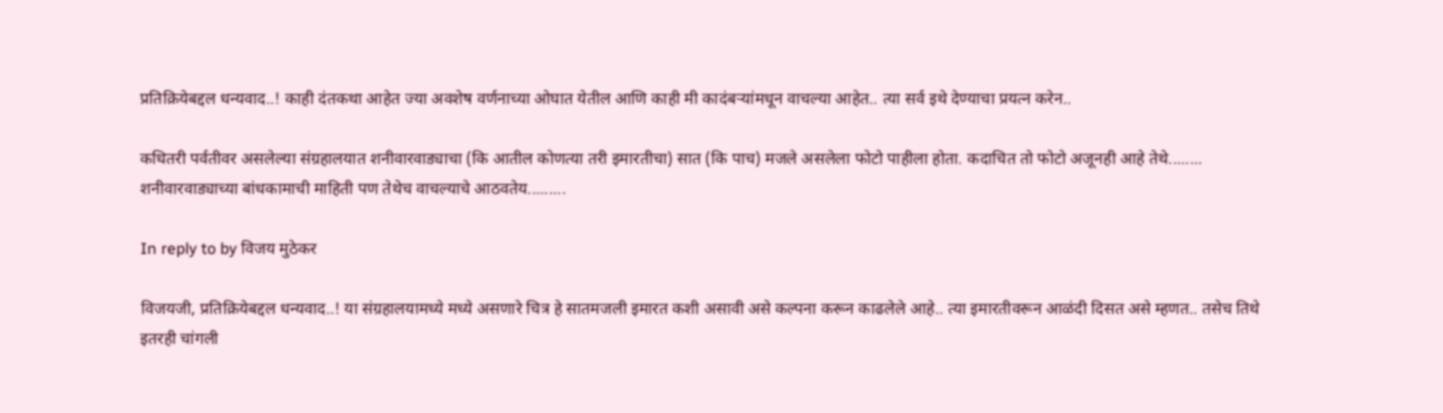प्रतिक्रियेबद्दल धन्यवाद..! काही दंतकथा आहेत ज्या अवशेष वर्णनाच्या ओघात येतील आणि काही मी कादंबऱ्यांमधून वाचल्या आहेत.. त्या सर्व इथे देण्याचा प्रयत्न करेन..

कधितरी पर्वतीवर असलेल्या संग्रहालयात शनीवारवाड्याचा (कि आतील कोणत्या तरी इमारतीचा) सात (कि पाच) मजले असलेला फोटो पाहीला होता. कदाचित तो फोटो अजूनही आहे तेथे........ शनीवारवाड्याच्या बांधकामाची माहिती पण तेथेच वाचल्याचे आठवतेय.........

In reply to by विजय मुठेकर

विजयजी, प्रतिक्रियेबद्दल धन्यवाद..! या संग्रहालयामध्ये मध्ये असणारे चित्र हे सातमजली इमारत कशी असावी असे कल्पना करून काढलेले आहे.. त्या इमारतीवरून आळंदी दिसत असे म्हणत.. तसेच तिथे इतरही चांगली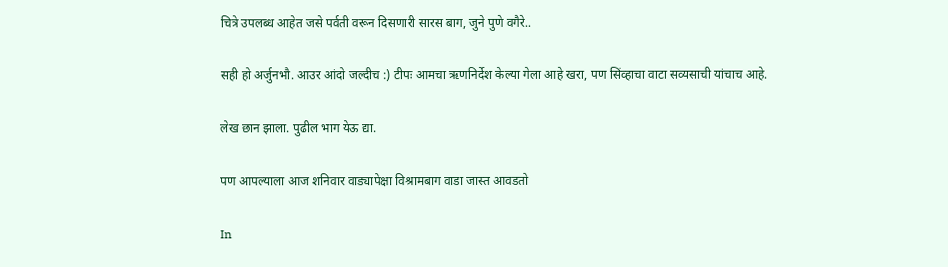चित्रे उपलब्ध आहेत जसे पर्वती वरून दिसणारी सारस बाग, जुने पुणे वगैरे..

सही हो अर्जुनभौ. आउर आंदो जल्दीच :) टीपः आमचा ऋणनिर्देश केल्या गेला आहे खरा, पण सिंव्हाचा वाटा सव्यसाची यांचाच आहे.

लेख छान झाला. पुढील भाग येऊ द्या.

पण आपल्याला आज शनिवार वाड्यापेक्षा विश्रामबाग वाडा जास्त आवडतो

In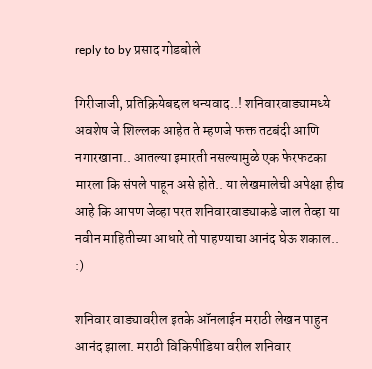reply to by प्रसाद गोडबोले

गिरीजाजी, प्रतिक्रियेबद्दल धन्यवाद..! शनिवारवाड्यामध्ये अवशेष जे शिल्लक आहेत ते म्हणजे फक्त तटबंदी आणि नगारखाना.. आतल्या इमारती नसल्यामुळे एक फेरफटका मारला कि संपले पाहून असे होते.. या लेखमालेची अपेक्षा हीच आहे कि आपण जेव्हा परत शनिवारवाड्याकडे जाल तेव्हा या नवीन माहितीच्या आधारे तो पाहण्याचा आनंद घेऊ शकाल.. :)

शनिवार वाड्यावरील इतके ऑनलाईन मराठी लेखन पाहुन आनंद झाला. मराठी विकिपीडिया वरील शनिवार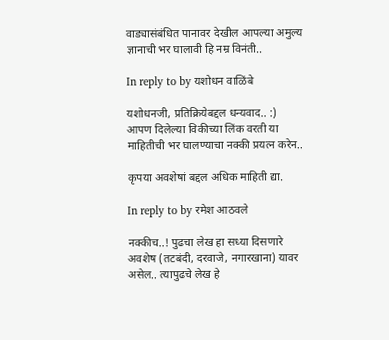वाड्यासंबंधित पानावर देखील आपल्या अमुल्य ज्ञानाची भर घालावी हि नम्र विनंती..

In reply to by यशोधन वाळिंबे

यशोधनजी, प्रतिक्रियेबद्दल धन्यवाद.. :) आपण दिलेल्या विकीच्या लिंक वरती या माहितीची भर घालण्याचा नक्की प्रयत्न करेन..

कृपया अवशेषां बद्दल अधिक माहिती द्या.

In reply to by रमेश आठवले

नक्कीच..! पुढचा लेख हा सध्या दिसणारे अवशेष (तटबंदी, दरवाजे, नगारखाना) यावर असेल.. त्यापुढचे लेख हे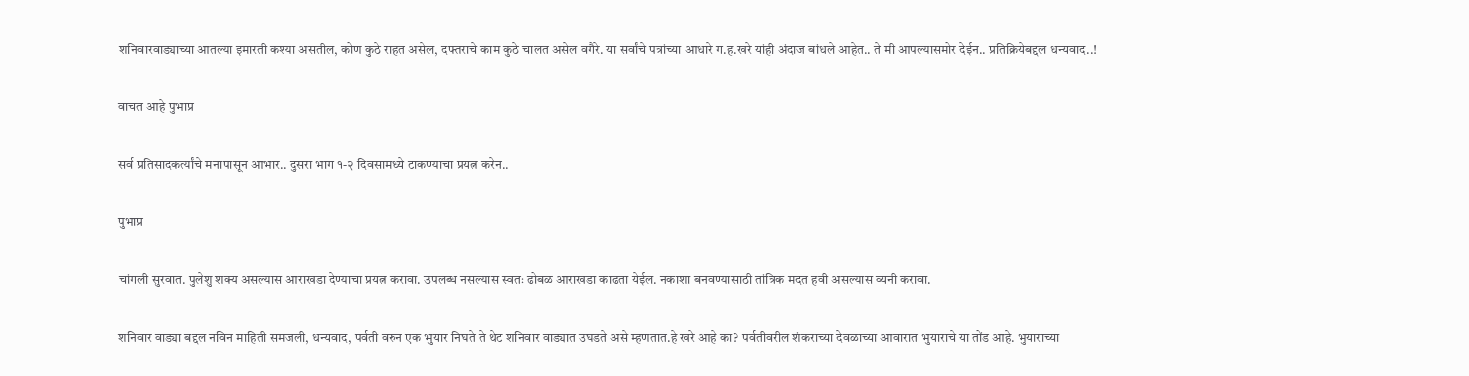शनिवारवाड्याच्या आतल्या इमारती कश्या असतील, कोण कुठे राहत असेल, दफ्तराचे काम कुठे चालत असेल वगैरे. या सर्वांचे पत्रांच्या आधारे ग.ह.खरे यांही अंदाज बांधले आहेत.. ते मी आपल्यासमोर देईन.. प्रतिक्रियेबद्दल धन्यवाद..!

वाचत आहे पुभाप्र

सर्व प्रतिसादकर्त्यांचे मनापासून आभार.. दुसरा भाग १-२ दिवसामध्ये टाकण्याचा प्रयत्न करेन..

पुभाप्र

चांगली सुरवात. पुलेशु शक्य असल्यास आराखडा देण्याचा प्रयत्न करावा. उपलब्ध नसल्यास स्वतः ढोबळ आराखडा काढता येईल. नकाशा बनवण्यासाठी तांत्रिक मदत हवी असल्यास व्यनी करावा.

शनिवार वाड्या बद्दल नविन माहिती समजली, धन्यवाद, पर्वती वरुन एक भुयार निघते ते थेट शनिवार वाड्यात उघडते असे म्हणतात.हे खरे आहे का? पर्वतीवरील शंकराच्या देवळाच्या आवारात भुयाराचे या तोंड आहे. भुयाराच्या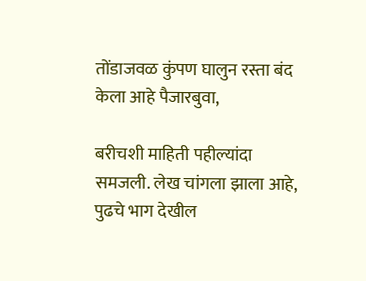तोंडाजवळ कुंपण घालुन रस्ता बंद केला आहे पैजारबुवा,

बरीचशी माहिती पहील्यांदा समजली. लेख चांगला झाला आहे, पुढचे भाग देखील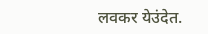लवकर येउंदेत.